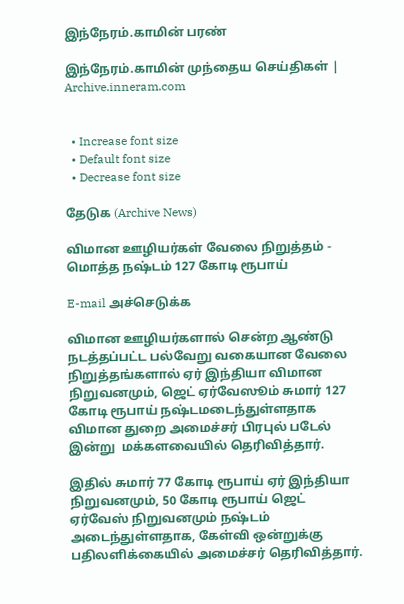இந்நேரம்.காமின் பரண்

இந்நேரம்.காமின் முந்தைய செய்திகள் | Archive.inneram.com


  • Increase font size
  • Default font size
  • Decrease font size

தேடுக (Archive News)

விமான ஊழியர்கள் வேலை நிறுத்தம் - மொத்த நஷ்டம் 127 கோடி ரூபாய்

E-mail அச்செடுக்க

விமான ஊழியர்களால் சென்ற ஆண்டு நடத்தப்பட்ட பல்வேறு வகையான வேலை நிறுத்தங்களால் ஏர் இந்தியா விமான நிறுவனமும், ஜெட் ஏர்வேஸூம் சுமார் 127 கோடி ரூபாய் நஷ்டமடைந்துள்ளதாக விமான துறை அமைச்சர் பிரபுல் படேல் இன்று  மக்களவையில் தெரிவித்தார்.

இதில் சுமார் 77 கோடி ரூபாய் ஏர் இந்தியா நிறுவனமும், 50 கோடி ரூபாய் ஜெட் ஏர்வேஸ் நிறுவனமும் நஷ்டம் அடைந்துள்ளதாக, கேள்வி ஒன்றுக்கு பதிலளிக்கையில் அமைச்சர் தெரிவித்தார்.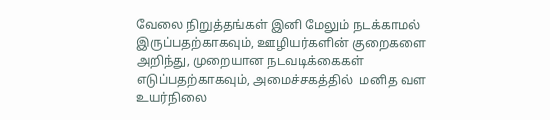வேலை நிறுத்தங்கள் இனி மேலும் நடக்காமல் இருப்பதற்காகவும், ஊழியர்களின் குறைகளை அறிந்து, முறையான நடவடிக்கைகள் எடுப்பதற்காகவும், அமைச்சகத்தில்  மனித வள உயர்நிலை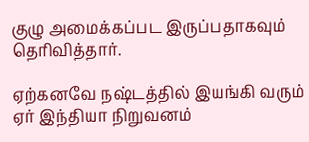குழு அமைக்கப்பட இருப்பதாகவும் தெரிவித்தார்.

ஏற்கனவே நஷ்டத்தில் இயங்கி வரும் ஏர் இந்தியா நிறுவனம்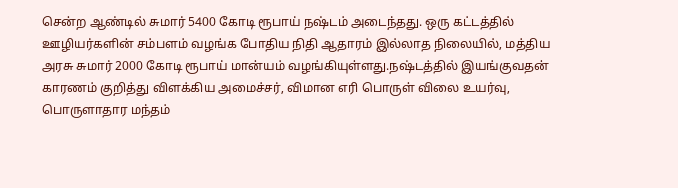சென்ற ஆண்டில் சுமார் 5400 கோடி ரூபாய் நஷ்டம் அடைந்தது. ஒரு கட்டத்தில் ஊழியர்களின் சம்பளம் வழங்க போதிய நிதி ஆதாரம் இல்லாத நிலையில், மத்திய அரசு சுமார் 2000 கோடி ரூபாய் மான்யம் வழங்கியுள்ளது.நஷ்டத்தில் இயங்குவதன் காரணம் குறித்து விளக்கிய அமைச்சர், விமான எரி பொருள் விலை உயர்வு,  பொருளாதார மந்தம்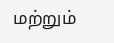மற்றும்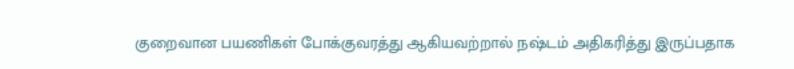குறைவான பயணிகள் போக்குவரத்து ஆகியவற்றால் நஷ்டம் அதிகரித்து இருப்பதாக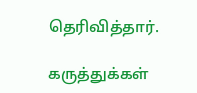தெரிவித்தார்.

கருத்துக்கள்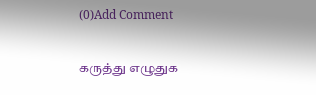(0)Add Comment

கருத்து எழுதுக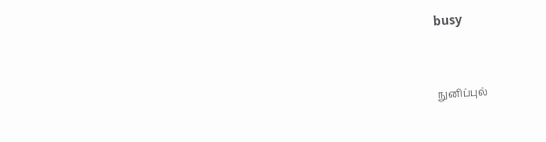busy


நுனிப்புல்